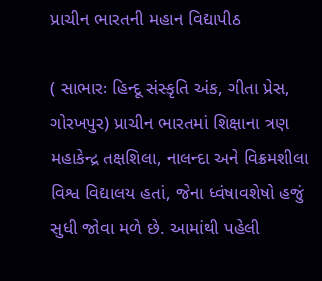પ્રાચીન ભારતની મહાન વિદ્યાપીઠ

( સાભારઃ હિન્દૂ સંસ્‍કૃતિ અંક, ગીતા પ્રેસ, ગોરખપુર) પ્રાચીન ભારતમાં શિક્ષાના ત્રણ મહાકેન્દ્ર તક્ષશિલા, નાલન્દા અને વિક્રમશીલા વિશ્વ વિદ્યાલય હતાં, જેના ધ્વંષાવશેષો હજું સુધી જોવા મળે છે. આમાંથી પહેલી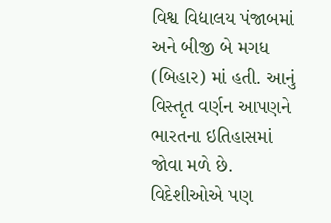વિશ્વ વિદ્યાલય પંજાબમાં અને બીજી બે મગધ (બિહાર) માં હતી. આનું વિસ્તૃત વર્ણન આપણને ભારતના ઇતિહાસમાં જોવા મળે છે. વિદેશીઓએ પણ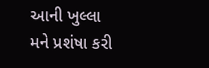આની ખુલ્લા મને પ્રશંષા કરી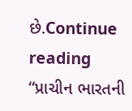છે.Continue reading “પ્રાચીન ભારતની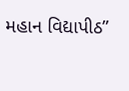મહાન વિદ્યાપીઠ”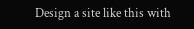Design a site like this with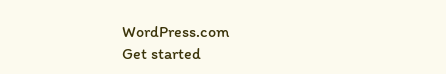WordPress.com
Get started